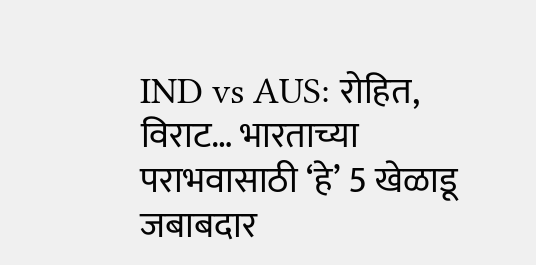IND vs AUS: रोहित, विराट… भारताच्या पराभवासाठी ‘हे’ 5 खेळाडू जबाबदार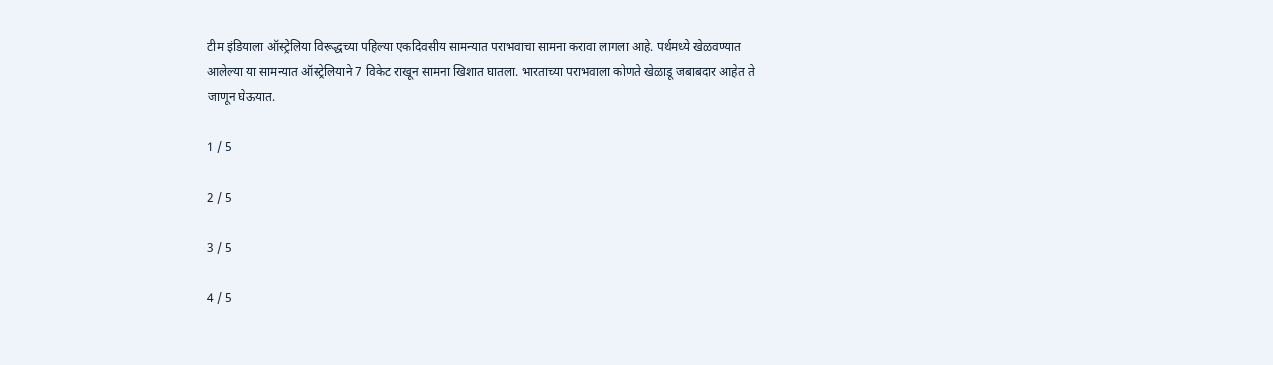टीम इंडियाला ऑस्ट्रेलिया विरूद्धच्या पहिल्या एकदिवसीय सामन्यात पराभवाचा सामना करावा लागला आहे. पर्थमध्ये खेळवण्यात आलेल्या या सामन्यात ऑस्ट्रेलियाने 7 विकेट राखून सामना खिशात घातला. भारताच्या पराभवाला कोणते खेळाडू जबाबदार आहेत ते जाणून घेऊयात.

1 / 5

2 / 5

3 / 5

4 / 5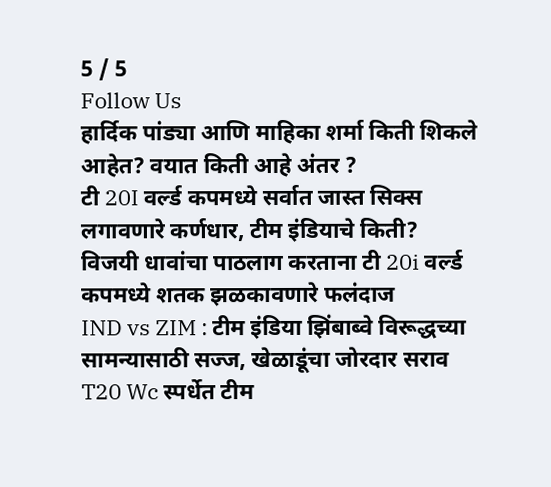5 / 5
Follow Us
हार्दिक पांड्या आणि माहिका शर्मा किती शिकले आहेत? वयात किती आहे अंतर ?
टी 20I वर्ल्ड कपमध्ये सर्वात जास्त सिक्स लगावणारे कर्णधार, टीम इंडियाचे किती?
विजयी धावांचा पाठलाग करताना टी 20i वर्ल्ड कपमध्ये शतक झळकावणारे फलंदाज
IND vs ZIM : टीम इंडिया झिंबाब्वे विरूद्धच्या सामन्यासाठी सज्ज, खेळाडूंचा जोरदार सराव
T20 Wc स्पर्धेत टीम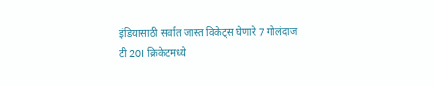इंडियासाठी सर्वात जास्त विकेट्स घेणारे 7 गोलंदाज
टी 20I क्रिकेटमध्ये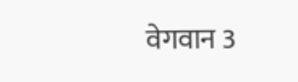वेगवान 3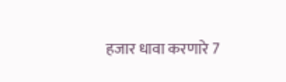हजार धावा करणारे 7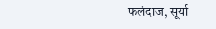फलंदाज, सूर्या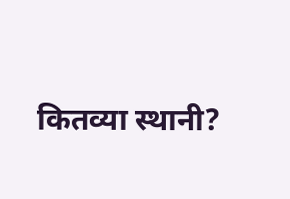कितव्या स्थानी?